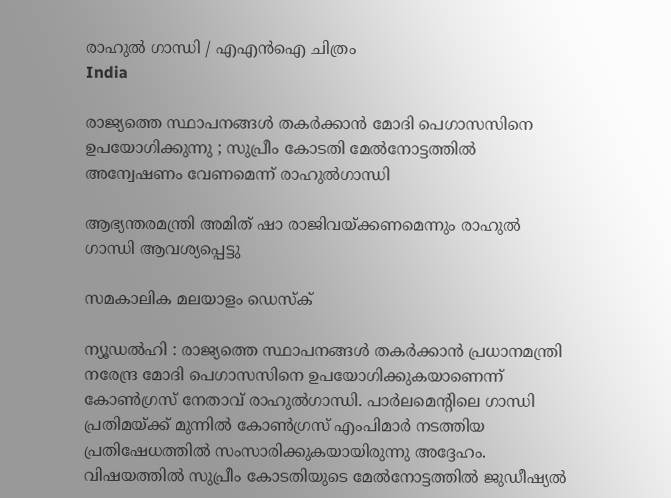രാഹുല്‍ ഗാന്ധി / എഎന്‍ഐ ചിത്രം
India

രാജ്യത്തെ സ്ഥാപനങ്ങള്‍ തകര്‍ക്കാന്‍ മോദി പെഗാസസിനെ ഉപയോഗിക്കുന്നു ; സുപ്രീം കോടതി മേല്‍നോട്ടത്തില്‍ അന്വേഷണം വേണമെന്ന് രാഹുല്‍ഗാന്ധി

ആഭ്യന്തരമന്ത്രി അമിത് ഷാ രാജിവയ്ക്കണമെന്നും രാഹുല്‍ ഗാന്ധി ആവശ്യപ്പെട്ടു

സമകാലിക മലയാളം ഡെസ്ക്

ന്യൂഡല്‍ഹി : രാജ്യത്തെ സ്ഥാപനങ്ങള്‍ തകര്‍ക്കാന്‍ പ്രധാനമന്ത്രി നരേന്ദ്ര മോദി പെഗാസസിനെ ഉപയോഗിക്കുകയാണെന്ന് കോണ്‍ഗ്രസ് നേതാവ് രാഹുല്‍ഗാന്ധി. പാര്‍ലമെന്റിലെ ഗാന്ധി പ്രതിമയ്ക്ക് മുന്നില്‍ കോണ്‍ഗ്രസ് എംപിമാര്‍ നടത്തിയ പ്രതിഷേധത്തില്‍ സംസാരിക്കുകയായിരുന്നു അദ്ദേഹം. വിഷയത്തില്‍ സുപ്രീം കോടതിയുടെ മേല്‍നോട്ടത്തില്‍ ജുഡീഷ്യല്‍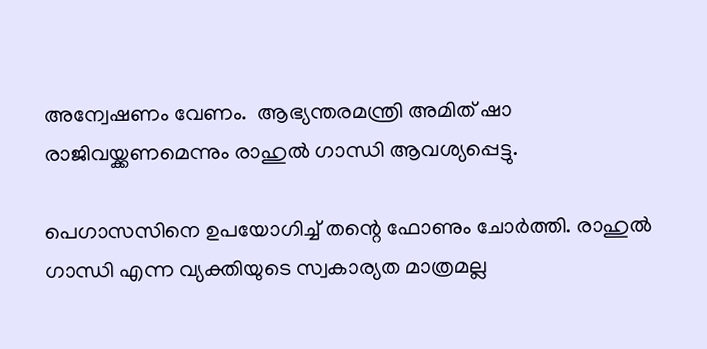അന്വേഷണം വേണം.  ആഭ്യന്തരമന്ത്രി അമിത് ഷാ രാജിവയ്ക്കണമെന്നും രാഹുല്‍ ഗാന്ധി ആവശ്യപ്പെട്ടു.

പെഗാസസിനെ ഉപയോഗിച്ച് തന്റെ ഫോണും ചോര്‍ത്തി. രാഹുല്‍ ഗാന്ധി എന്ന വ്യക്തിയുടെ സ്വകാര്യത മാത്രമല്ല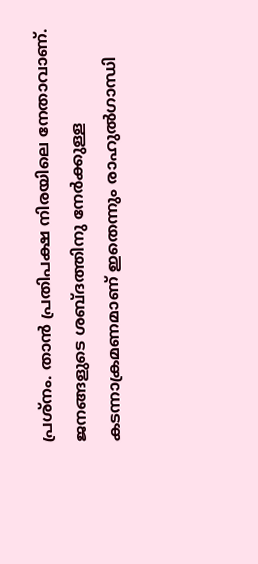പ്രശ്‌നം. താന്‍ പ്രതിപക്ഷ നിരയിലെ നേതാവാണ്. ജനങ്ങളുടെ ശബ്ദത്തിനു നേര്‍ക്കുള്ള കടന്നാക്രമണമാണ് ഇതെന്നും രാഹുല്‍ഗാന്ധി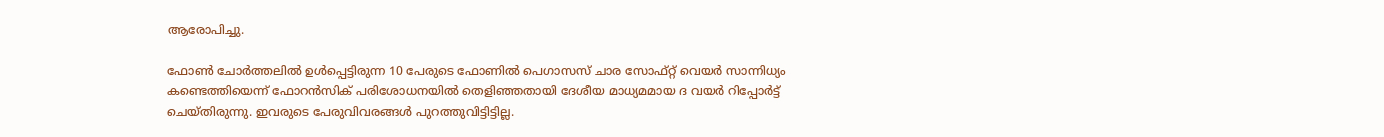ആരോപിച്ചു.

ഫോണ്‍ ചോര്‍ത്തലില്‍ ഉള്‍പ്പെട്ടിരുന്ന 10 പേരുടെ ഫോണില്‍ പെഗാസസ് ചാര സോഫ്റ്റ് വെയര്‍ സാന്നിധ്യം കണ്ടെത്തിയെന്ന് ഫോറന്‍സിക് പരിശോധനയില്‍ തെളിഞ്ഞതായി ദേശീയ മാധ്യമമായ ദ വയര്‍ റിപ്പോര്‍ട്ട് ചെയ്തിരുന്നു. ഇവരുടെ പേരുവിവരങ്ങള്‍ പുറത്തുവിട്ടിട്ടില്ല.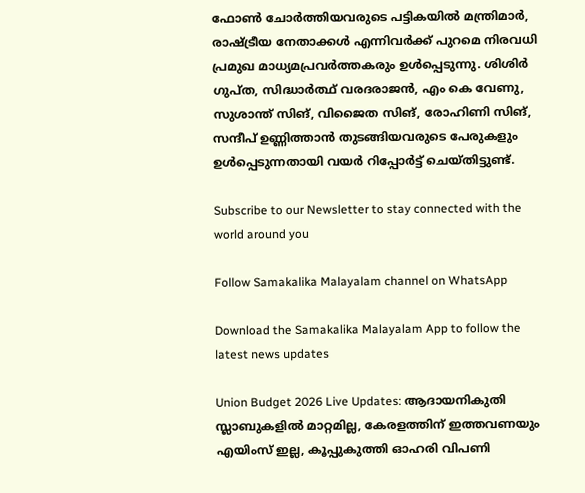ഫോണ്‍ ചോര്‍ത്തിയവരുടെ പട്ടികയില്‍ മന്ത്രിമാര്‍, രാഷ്ട്രീയ നേതാക്കള്‍ എന്നിവര്‍ക്ക് പുറമെ നിരവധി പ്രമുഖ മാധ്യമപ്രവര്‍ത്തകരും ഉള്‍പ്പെടുന്നു. ശിശിര്‍ ഗുപ്ത, സിദ്ധാര്‍ത്ഥ് വരദരാജന്‍, എം കെ വേണു, സുശാന്ത് സിങ്, വിജൈത സിങ്, രോഹിണി സിങ്, സന്ദീപ് ഉണ്ണിത്താന്‍ തുടങ്ങിയവരുടെ പേരുകളും ഉള്‍പ്പെടുന്നതായി വയര്‍ റിപ്പോര്‍ട്ട് ചെയ്തിട്ടുണ്ട്.

Subscribe to our Newsletter to stay connected with the world around you

Follow Samakalika Malayalam channel on WhatsApp

Download the Samakalika Malayalam App to follow the latest news updates

Union Budget 2026 Live Updates: ആദായനികുതി സ്ലാബുകളില്‍ മാറ്റമില്ല, കേരളത്തിന് ഇത്തവണയും എയിംസ് ഇല്ല, കൂപ്പുകുത്തി ഓഹരി വിപണി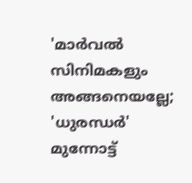'മാർവൽ സിനിമകളും അങ്ങനെയല്ലേ; 'ധുരന്ധർ' മുന്നോട്ട്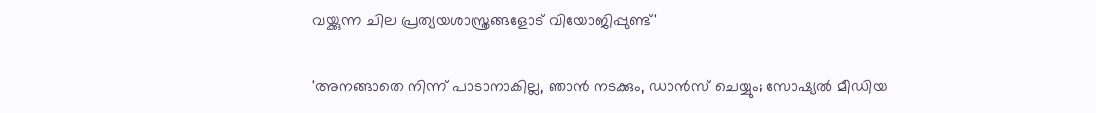വയ്ക്കുന്ന ചില പ്രത്യയശാസ്ത്രങ്ങളോട് വിയോജിപ്പുണ്ട്'

'അനങ്ങാതെ നിന്ന് പാടാനാകില്ല, ഞാന്‍ നടക്കും, ഡാന്‍സ് ചെയ്യും; സോഷ്യല്‍ മീഡിയ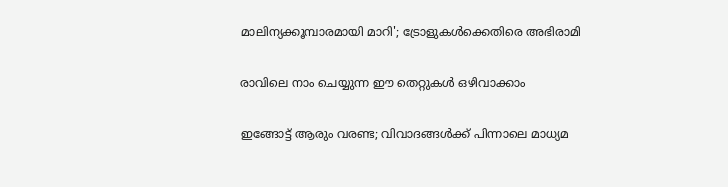മാലിന്യക്കൂമ്പാരമായി മാറി'; ട്രോളുകള്‍ക്കെതിരെ അഭിരാമി

രാവിലെ നാം ചെയ്യുന്ന ഈ തെറ്റുകൾ ഒഴിവാക്കാം

ഇങ്ങോട്ട് ആരും വരണ്ട; വിവാദങ്ങൾക്ക് പിന്നാലെ മാധ്യമ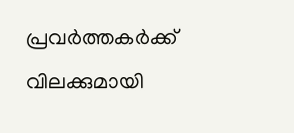പ്രവർത്തകർക്ക് വിലക്കുമായി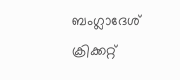ബംഗ്ലാദേശ് ക്രിക്കറ്റ്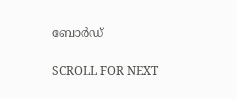ബോർഡ്

SCROLL FOR NEXT